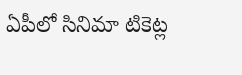ఏపీలో సినిమా టికెట్ల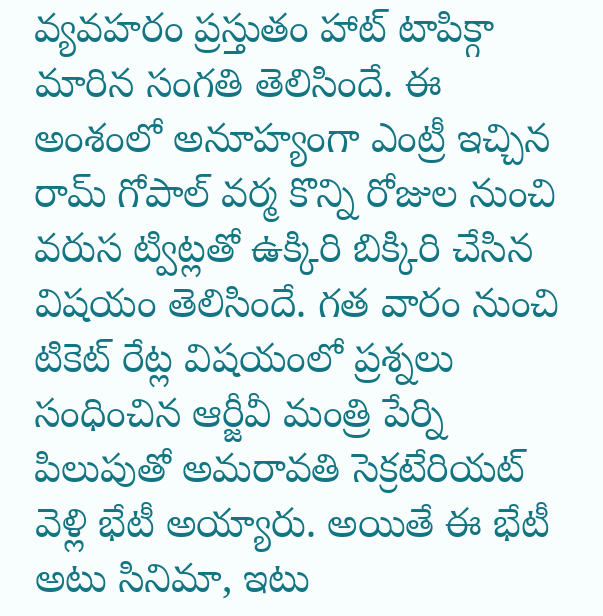వ్యవహరం ప్రస్తుతం హాట్ టాపిక్గా మారిన సంగతి తెలిసిందే. ఈ అంశంలో అనూహ్యంగా ఎంట్రీ ఇచ్చిన రామ్ గోపాల్ వర్మ కొన్ని రోజుల నుంచి వరుస ట్విట్లతో ఉక్కిరి బిక్కిరి చేసిన విషయం తెలిసిందే. గత వారం నుంచి టికెట్ రేట్ల విషయంలో ప్రశ్నలు సంధించిన ఆర్జీవీ మంత్రి పేర్ని పిలుపుతో అమరావతి సెక్రటేరియట్ వెళ్లి భేటీ అయ్యారు. అయితే ఈ భేటీ అటు సినిమా, ఇటు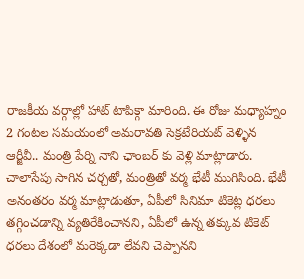రాజకీయ వర్గాల్లో హాట్ టాపిక్గా మారింది. ఈ రోజు మధ్యాహ్నం 2 గంటల సమయంలో అమరావతి సెక్రటేరియట్ వెళ్ళిన ఆర్జీవీ.. మంత్రి పేర్ని నాని ఛాంబర్ కు వెళ్లి మాట్లాడారు. చాలాసేపు సాగిన చర్చతో, మంత్రితో వర్మ భేటీ ముగిసింది. భేటీ అనంతరం వర్మ మాట్లాడుతూ, ఏపీలో సినిమా టికెట్ల ధరలు తగ్గించడాన్ని వ్యతిరేకించానని, ఏపీలో ఉన్న తక్కువ టికెట్ ధరలు దేశంలో మరెక్కడా లేవని చెప్పానని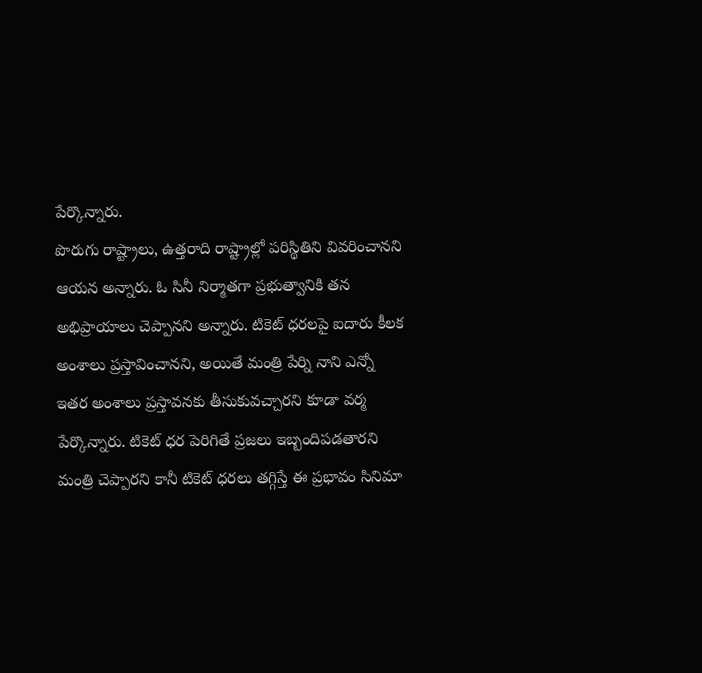పేర్కొన్నారు.
పొరుగు రాష్ట్రాలు, ఉత్తరాది రాష్ట్రాల్లో పరిస్థితిని వివరించానని ఆయన అన్నారు. ఓ సినీ నిర్మాతగా ప్రభుత్వానికి తన అభిప్రాయాలు చెప్పానని అన్నారు. టికెట్ ధరలపై ఐదారు కీలక అంశాలు ప్రస్తావించానని, అయితే మంత్రి పేర్ని నాని ఎన్నో ఇతర అంశాలు ప్రస్తావనకు తీసుకువచ్చారని కూడా వర్మ పేర్కొన్నారు. టికెట్ ధర పెరిగితే ప్రజలు ఇబ్బందిపడతారని మంత్రి చెప్పారని కానీ టికెట్ ధరలు తగ్గిస్తే ఈ ప్రభావం సినిమా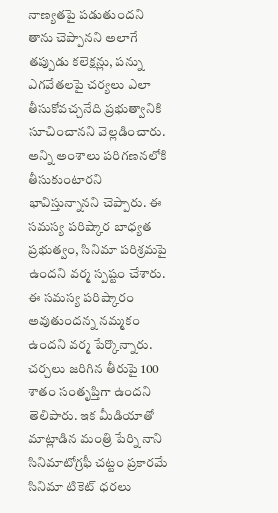నాణ్యతపై పడుతుందని తాను చెప్పానని అలాగే తప్పుడు కలెక్షన్లు, పన్ను ఎగవేతలపై చర్యలు ఎలా తీసుకోవచ్చనేది ప్రభుత్వానికి సూచించానని వెల్లడించారు. అన్ని అంశాలు పరిగణనలోకి తీసుకుంటారని భావిస్తున్నానని చెప్పారు. ఈ సమస్య పరిష్కార బాధ్యత ప్రభుత్వం, సినిమా పరిశ్రమపై ఉందని వర్మ స్పష్టం చేశారు. ఈ సమస్య పరిష్కారం అవుతుందన్న నమ్మకం ఉందని వర్మ పేర్కొన్నారు.
చర్చలు జరిగిన తీరుపై 100 శాతం సంతృప్తిగా ఉందని తెలిపారు. ఇక మీడియాతో మాట్లాడిన మంత్రి పేర్ని నాని సినిమాటోగ్రఫీ చట్టం ప్రకారమే సినిమా టికెట్ ధరలు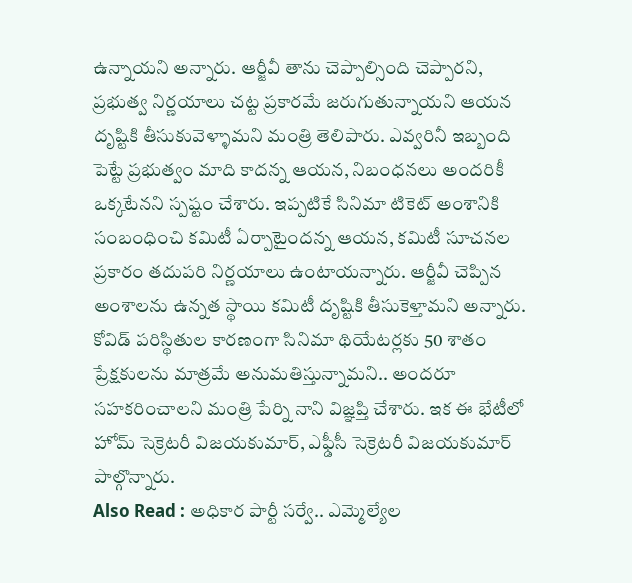ఉన్నాయని అన్నారు. ఆర్జీవీ తాను చెప్పాల్సింది చెప్పారని, ప్రభుత్వ నిర్ణయాలు చట్ట ప్రకారమే జరుగుతున్నాయని ఆయన దృష్టికి తీసుకువెళ్ళామని మంత్రి తెలిపారు. ఎవ్వరినీ ఇబ్బంది పెట్టే ప్రభుత్వం మాది కాదన్న ఆయన, నిబంధనలు అందరికీ ఒక్కటేనని స్పష్టం చేశారు. ఇప్పటికే సినిమా టికెట్ అంశానికి సంబంధించి కమిటీ ఏర్పాటైందన్న ఆయన, కమిటీ సూచనల ప్రకారం తదుపరి నిర్ణయాలు ఉంటాయన్నారు. ఆర్జీవీ చెప్పిన అంశాలను ఉన్నత స్థాయి కమిటీ దృష్టికి తీసుకెళ్తామని అన్నారు. కోవిడ్ పరిస్థితుల కారణంగా సినిమా థియేటర్లకు 50 శాతం ప్రేక్షకులను మాత్రమే అనుమతిస్తున్నామని.. అందరూ సహకరించాలని మంత్రి పేర్ని నాని విజ్ఞప్తి చేశారు. ఇక ఈ భేటీలో హోమ్ సెక్రెటరీ విజయకుమార్, ఎఫ్డీసీ సెక్రెటరీ విజయకుమార్ పాల్గొన్నారు.
Also Read : అధికార పార్టీ సర్వే.. ఎమ్మెల్యేల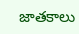జాతకాలు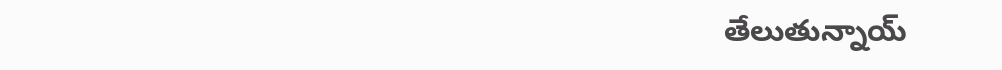తేలుతున్నాయ్